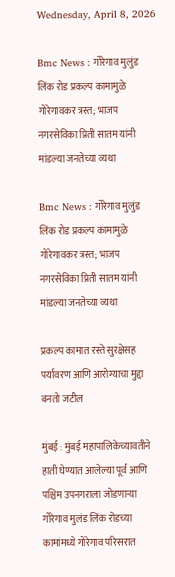Wednesday, April 8, 2026

Bmc News : गोरेगाव मुलुंड लिंक रोड प्रकल्प कामामुळे गोरेगावकर त्रस्त; भाजप नगरसेविका प्रिती सातम यांनी मांडल्या जनतेच्या व्यथा

Bmc News : गोरेगाव मुलुंड लिंक रोड प्रकल्प कामामुळे गोरेगावकर त्रस्त; भाजप नगरसेविका प्रिती सातम यांनी मांडल्या जनतेच्या व्यथा

प्रकल्प कामात रस्ते सुरक्षेसह पर्यावरण आणि आरोग्याचा मुद्दा बनतो जटील

मुंबई : मुंबई महापालिकेच्यावतीने हाती घेण्यात आलेल्या पूर्व आणि पश्चिम उपनगराला जोडणाऱ्या गोरेगाव मुलंड लिंक रोडच्या कामांमध्ये गोरेगाव परिसरात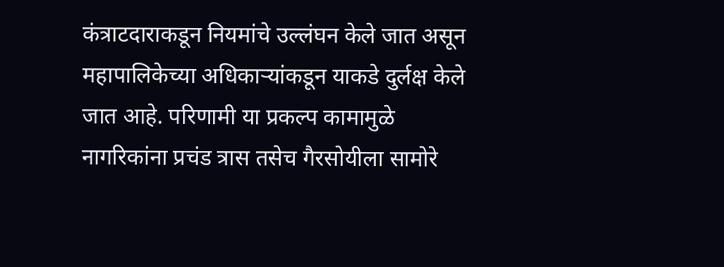कंत्राटदाराकडून नियमांचे उल्लंघन केले जात असून महापालिकेच्या अधिकाऱ्यांकडून याकडे दुर्लक्ष केले जात आहे. परिणामी या प्रकल्प कामामुळे नागरिकांना प्रचंड त्रास तसेच गैरसोयीला सामोरे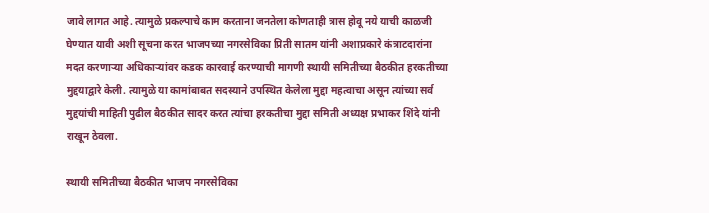जावे लागत आहे. त्यामुळे प्रकल्पाचे काम करताना जनतेला कोणताही त्रास होवू नये याची काळजी घेण्यात यावी अशी सूचना करत भाजपच्या नगरसेविका प्रिती सातम यांनी अशाप्रकारे कंत्राटदारांना मदत करणाऱ्या अधिकाऱ्यांवर कडक कारवाई करण्याची मागणी स्थायी समितीच्या बैठकीत हरकतीच्या मुद्दयाद्वारे केली. त्यामुळे या कामांबाबत सदस्याने उपस्थित केलेला मुद्दा महत्वाचा असून त्यांच्या सर्व मुद्दयांची माहिती पुढील बैठकीत सादर करत त्यांचा हरकतीचा मुद्दा समिती अध्यक्ष प्रभाकर शिंदे यांनी राखून ठेवला.

स्थायी समितीच्या बैठकीत भाजप नगरसेविका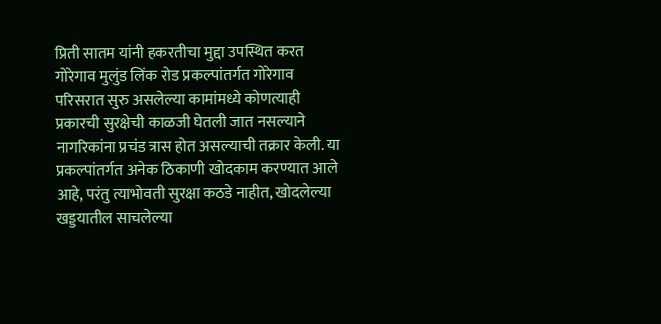प्रिती सातम यांनी हकरतीचा मुद्दा उपस्थित करत गोरेगाव मुलुंड लिंक रोड प्रकल्पांतर्गत गोरेगाव परिसरात सुरु असलेल्या कामांमध्ये कोणत्याही प्रकारची सुरक्षेची काळजी घेतली जात नसल्याने नागरिकांना प्रचंड त्रास होत असल्याची तक्रार केली. या प्रकल्पांतर्गत अनेक ठिकाणी खोदकाम करण्यात आले आहे, परंतु त्याभोवती सुरक्षा कठडे नाहीत, खोदलेल्या खड्डयातील साचलेल्या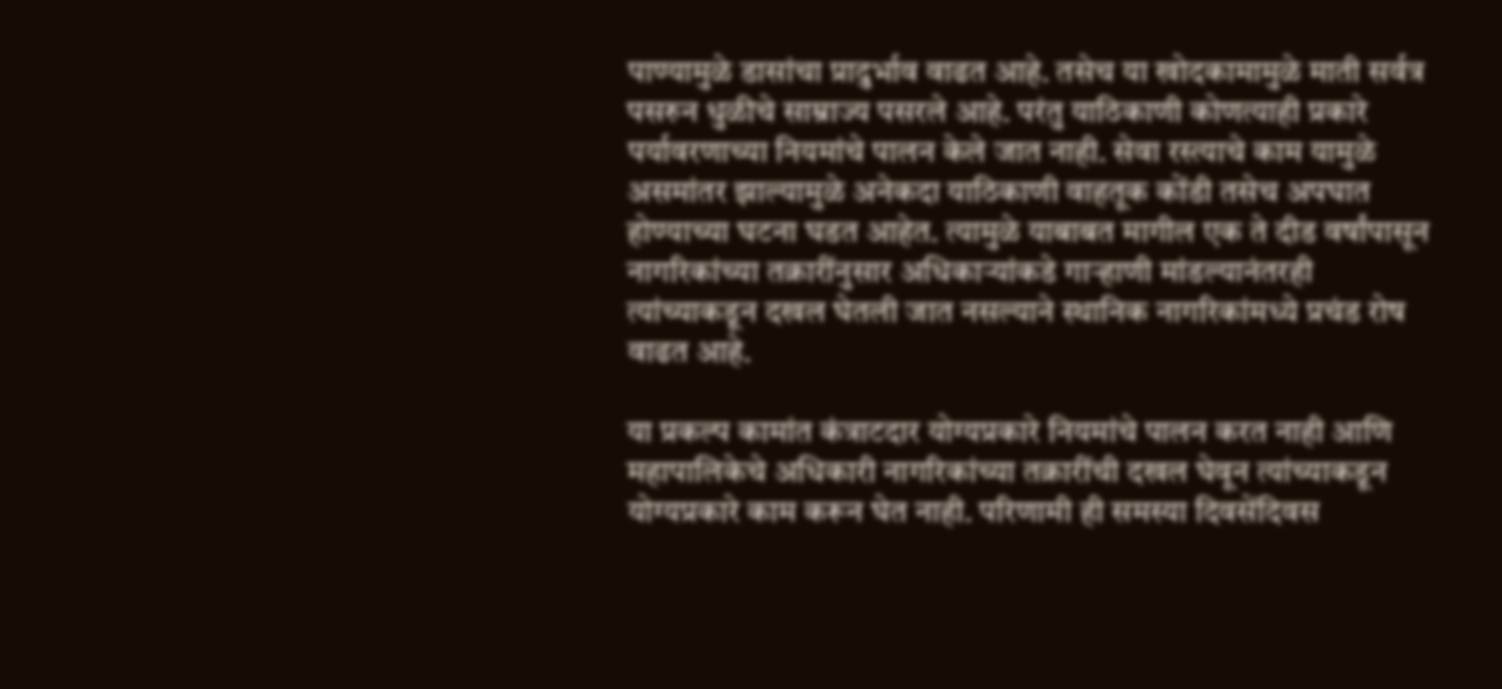पाण्यामुळे डासांचा प्रादुर्भाव वाढत आहे. तसेच या खोदकामामुळे माती सर्वत्र पसरुन धुळीचे साम्राज्य पसरले आहे. परंतु याठिकाणी कोणत्याही प्रकारे पर्यावरणाच्या नियमांचे पालन केले जात नाही. सेवा रस्त्याचे काम यामुळे असमांतर झाल्यामुळे अनेकदा याठिकाणी वाहतूक कोंडी तसेच अपघात होण्याच्या घटना घडत आहेत. त्यामुळे याबाबत मागील एक ते दीड वर्षांपासून नागरिकांच्या तक्रारींनुसार अधिकाऱ्यांकडे गाऱ्हाणी मांडल्यानंतरही त्यांच्याकडून दखल घेतली जात नसल्याने स्थानिक नागरिकांमध्ये प्रचंड रोष वाढत आहे.

या प्रकल्प कामांत कंत्राटदार योग्यप्रकारे नियमांचे पालन करत नाही आणि महापालिकेचे अधिकारी नागरिकांच्या तक्रारींची दखल घेवून त्यांच्याकडून योग्यप्रकारे काम करून घेत नाही. परिणामी ही समस्या दिवसेंदिवस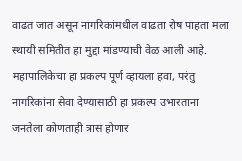वाढत जात असून नागरिकांमधील वाढता रोष पाहता मला स्थायी समितीत हा मुद्दा मांडण्याची वेळ आली आहे. महापालिकेचा हा प्रकल्प पूर्ण व्हायला हवा, परंतु नागरिकांना सेवा देण्यासाठी हा प्रकल्प उभारताना जनतेला कोणताही त्रास होणार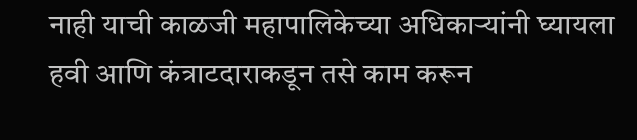नाही याची काळजी महापालिकेच्या अधिकाऱ्यांनी घ्यायला हवी आणि कंत्राटदाराकडून तसे काम करून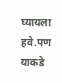घ्यायला हवे.पण याकडे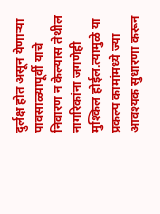दुर्लक्ष होत असून येणाऱ्या पावसाळ्यापूर्वी याचे निवारण न केल्यास तेथील नागरिकांना जगणेही मुश्किल होईल.त्यामुळे या प्रकल्प कामांमध्ये ज्या आवश्यक सुधारणा करून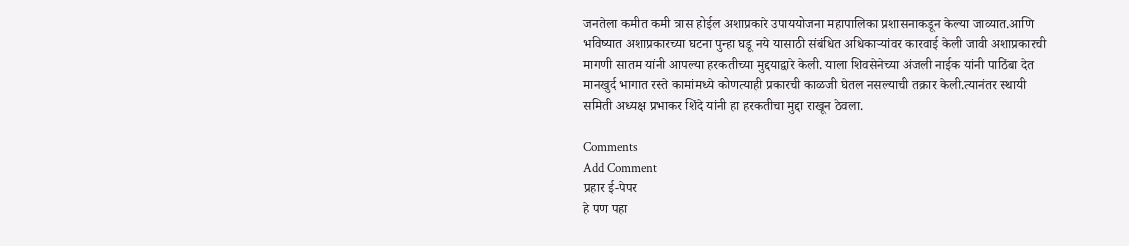जनतेला कमीत कमी त्रास होईल अशाप्रकारे उपाययोजना महापालिका प्रशासनाकडून केल्या जाव्यात.आणि भविष्यात अशाप्रकारच्या घटना पुन्हा घडू नये यासाठी संबंधित अधिकाऱ्यांवर कारवाई केली जावी अशाप्रकारची मागणी सातम यांनी आपल्या हरकतीच्या मुद्दयाद्वारे केली. याला शिवसेनेच्या अंजली नाईक यांनी पाठिंबा देत मानखुर्द भागात रस्ते कामांमध्ये कोणत्याही प्रकारची काळजी घेतल नसल्याची तक्रार केली.त्यानंतर स्थायी समिती अध्यक्ष प्रभाकर शिंदे यांनी हा हरकतीचा मुद्दा राखून ठेवला.

Comments
Add Comment
प्रहार ई-पेपर
हे पण पहा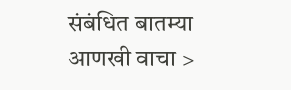संबंधित बातम्या आणखी वाचा >